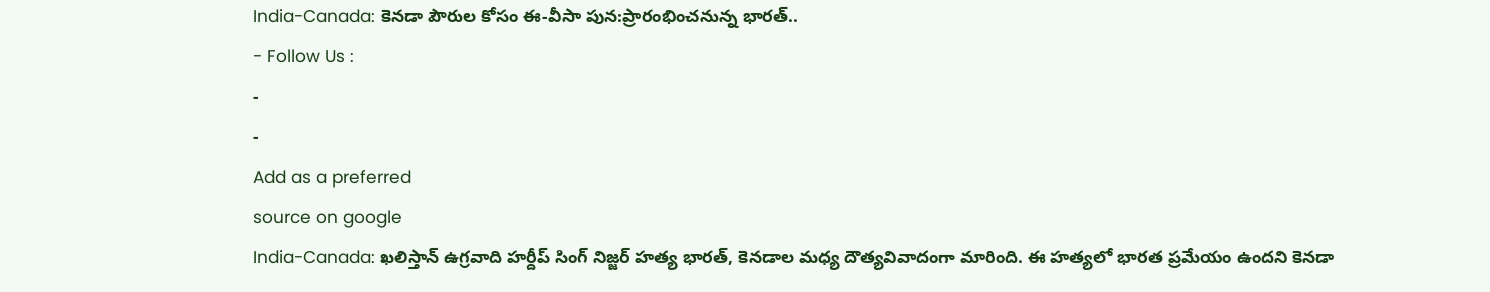India-Canada: కెనడా పౌరుల కోసం ఈ-వీసా పున:ప్రారంభించనున్న భారత్..
- Follow Us :
-
-
Add as a preferred
source on google
India-Canada: ఖలిస్తాన్ ఉగ్రవాది హర్దీప్ సింగ్ నిజ్జర్ హత్య భారత్, కెనడాల మధ్య దౌత్యవివాదంగా మారింది. ఈ హత్యలో భారత ప్రమేయం ఉందని కెనడా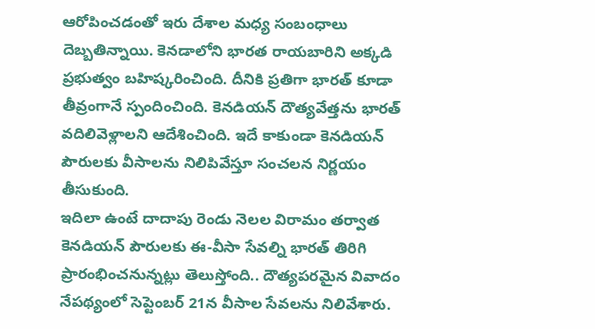ఆరోపించడంతో ఇరు దేశాల మధ్య సంబంధాలు దెబ్బతిన్నాయి. కెనడాలోని భారత రాయబారిని అక్కడి ప్రభుత్వం బహిష్కరించింది. దీనికి ప్రతిగా భారత్ కూడా తీవ్రంగానే స్పందించింది. కెనడియన్ దౌత్యవేత్తను భారత్ వదిలివెళ్లాలని ఆదేశించింది. ఇదే కాకుండా కెనడియన్ పౌరులకు వీసాలను నిలిపివేస్తూ సంచలన నిర్ణయం తీసుకుంది.
ఇదిలా ఉంటే దాదాపు రెండు నెలల విరామం తర్వాత కెనడియన్ పౌరులకు ఈ-వీసా సేవల్ని భారత్ తిరిగి ప్రారంభించనున్నట్లు తెలుస్తోంది.. దౌత్యపరమైన వివాదం నేపథ్యంలో సెప్టెంబర్ 21న వీసాల సేవలను నిలివేశారు.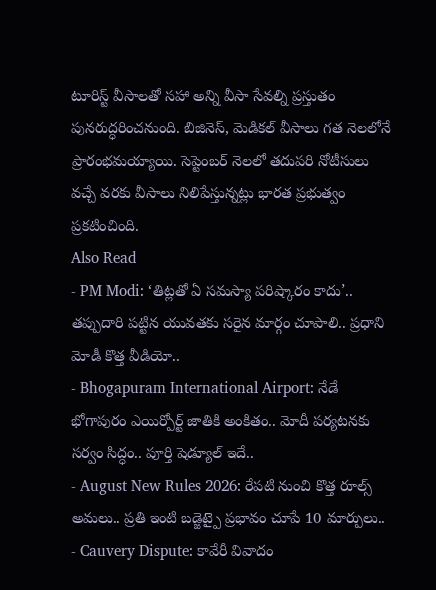టూరిస్ట్ వీసాలతో సహా అన్ని వీసా సేవల్ని ప్రస్తుతం పునరుద్ధరించనుంది. బిజినెస్, మెడికల్ వీసాలు గత నెలలోనే ప్రారంభమయ్యాయి. సెప్టెంబర్ నెలలో తదుపరి నోటీసులు వచ్చే వరకు వీసాలు నిలిపేస్తున్నట్లు భారత ప్రభుత్వం ప్రకటించింది.
Also Read
- PM Modi: ‘తిట్లతో ఏ సమస్యా పరిష్కారం కాదు’.. తప్పుదారి పట్టిన యువతకు సరైన మార్గం చూపాలి.. ప్రధాని మోడీ కొత్త వీడియో..
- Bhogapuram International Airport: నేడే భోగాపురం ఎయిర్పోర్ట్ జాతికి అంకితం.. మోదీ పర్యటనకు సర్వం సిద్ధం.. పూర్తి షెడ్యూల్ ఇదే..
- August New Rules 2026: రేపటి నుంచి కొత్త రూల్స్ అమలు.. ప్రతి ఇంటి బడ్జెట్పై ప్రభావం చూపే 10 మార్పులు..
- Cauvery Dispute: కావేరీ వివాదం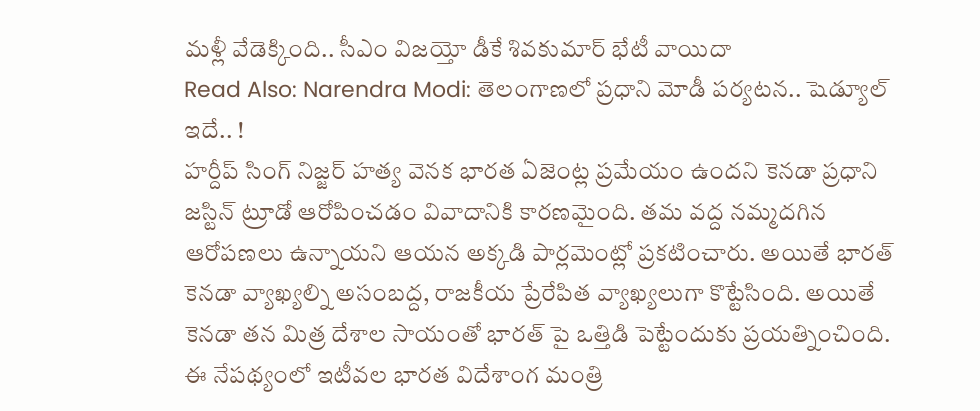మళ్లీ వేడెక్కింది.. సీఎం విజయ్తో డీకే శివకుమార్ భేటీ వాయిదా
Read Also: Narendra Modi: తెలంగాణలో ప్రధాని మోడీ పర్యటన.. షెడ్యూల్ ఇదే.. !
హర్దీప్ సింగ్ నిజ్జర్ హత్య వెనక భారత ఏజెంట్ల ప్రమేయం ఉందని కెనడా ప్రధాని జస్టిన్ ట్రూడో ఆరోపించడం వివాదానికి కారణమైంది. తమ వద్ద నమ్మదగిన ఆరోపణలు ఉన్నాయని ఆయన అక్కడి పార్లమెంట్లో ప్రకటించారు. అయితే భారత్ కెనడా వ్యాఖ్యల్ని అసంబద్ద, రాజకీయ ప్రేరేపిత వ్యాఖ్యలుగా కొట్టేసింది. అయితే కెనడా తన మిత్ర దేశాల సాయంతో భారత్ పై ఒత్తిడి పెట్టేందుకు ప్రయత్నించింది.
ఈ నేపథ్యంలో ఇటీవల భారత విదేశాంగ మంత్రి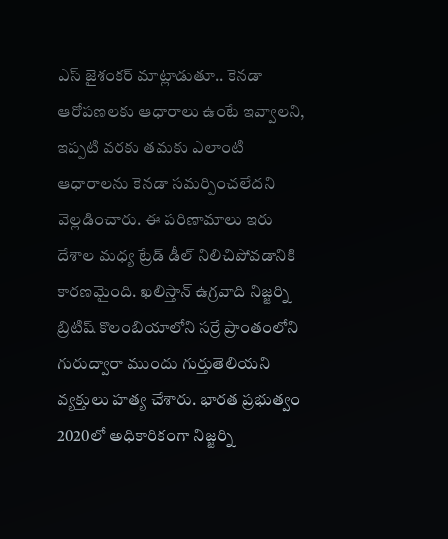ఎస్ జైశంకర్ మాట్లాడుతూ.. కెనడా ఆరోపణలకు ఆధారాలు ఉంటే ఇవ్వాలని, ఇప్పటి వరకు తమకు ఎలాంటి ఆధారాలను కెనడా సమర్పించలేదని వెల్లడించారు. ఈ పరిణామాలు ఇరు దేశాల మధ్య ట్రేడ్ డీల్ నిలిచిపోవడానికి కారణమైంది. ఖలిస్తాన్ ఉగ్రవాది నిజ్జర్ని బ్రిటిష్ కొలంబియాలోని సర్రే ప్రాంతంలోని గురుద్వారా ముందు గుర్తుతెలియని వ్యక్తులు హత్య చేశారు. భారత ప్రభుత్వం 2020లో అధికారికంగా నిజ్జర్ని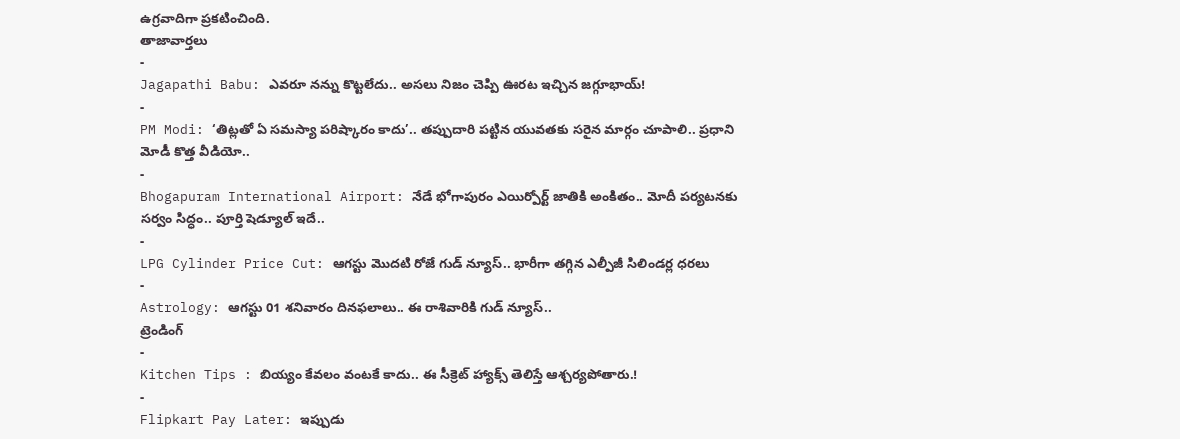ఉగ్రవాదిగా ప్రకటించింది.
తాజావార్తలు
-
Jagapathi Babu: ఎవరూ నన్ను కొట్టలేదు.. అసలు నిజం చెప్పి ఊరట ఇచ్చిన జగ్గూభాయ్!
-
PM Modi: ‘తిట్లతో ఏ సమస్యా పరిష్కారం కాదు’.. తప్పుదారి పట్టిన యువతకు సరైన మార్గం చూపాలి.. ప్రధాని మోడీ కొత్త వీడియో..
-
Bhogapuram International Airport: నేడే భోగాపురం ఎయిర్పోర్ట్ జాతికి అంకితం.. మోదీ పర్యటనకు సర్వం సిద్ధం.. పూర్తి షెడ్యూల్ ఇదే..
-
LPG Cylinder Price Cut: ఆగస్టు మొదటి రోజే గుడ్ న్యూస్.. భారీగా తగ్గిన ఎల్పీజీ సిలిండర్ల ధరలు
-
Astrology: ఆగస్టు 01 శనివారం దినఫలాలు.. ఈ రాశివారికి గుడ్ న్యూస్..
ట్రెండింగ్
-
Kitchen Tips : బియ్యం కేవలం వంటకే కాదు.. ఈ సీక్రెట్ హ్యాక్స్ తెలిస్తే ఆశ్చర్యపోతారు.!
-
Flipkart Pay Later: ఇప్పుడు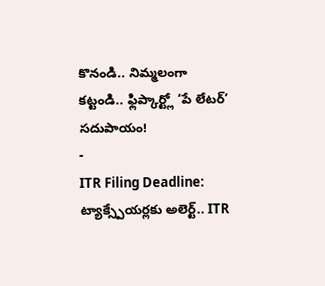కొనండి.. నిమ్మలంగా కట్టండి.. ఫ్లిప్కార్ట్లో ‘పే లేటర్’ సదుపాయం!
-
ITR Filing Deadline: ట్యాక్స్పేయర్లకు అలెర్ట్.. ITR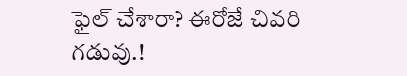ఫైల్ చేశారా? ఈరోజే చివరి గడువు.!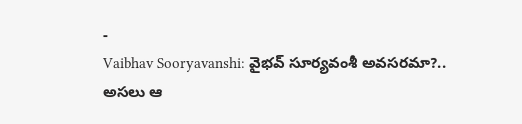-
Vaibhav Sooryavanshi: వైభవ్ సూర్యవంశీ అవసరమా?.. అసలు ఆ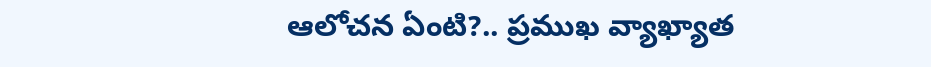ఆలోచన ఏంటి?.. ప్రముఖ వ్యాఖ్యాత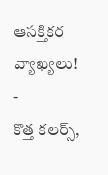ఆసక్తికర వ్యాఖ్యలు!
-
కొత్త కలర్స్,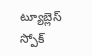ట్యూబ్లెస్ స్పోక్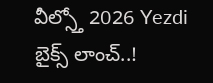వీల్స్తో 2026 Yezdi బైక్స్ లాంచ్..!